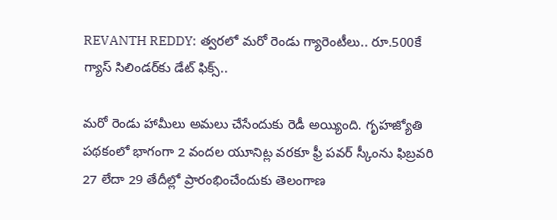REVANTH REDDY: త్వరలో మరో రెండు గ్యారెంటీలు.. రూ.500కే గ్యాస్‌ సిలిండర్‌కు డేట్‌ ఫిక్స్‌..

మరో రెండు హామీలు అమలు చేసేందుకు రెడీ అయ్యింది. గృహజ్యోతి పథకంలో భాగంగా 2 వందల యూనిట్ల వరకూ ఫ్రీ పవర్‌ స్కీంను ఫిబ్రవరి 27 లేదా 29 తేదీల్లో ప్రారంభించేందుకు తెలంగాణ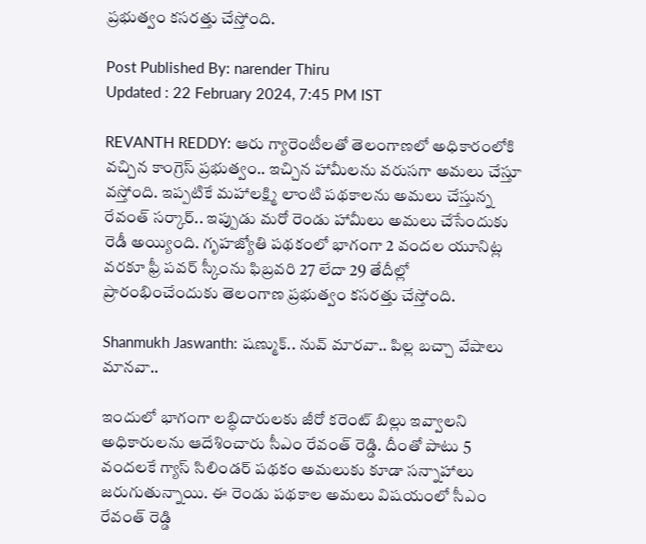ప్రభుత్వం కసరత్తు చేస్తోంది.

Post Published By: narender Thiru
Updated : 22 February 2024, 7:45 PM IST

REVANTH REDDY: ఆరు గ్యారెంటీలతో తెలంగాణలో అధికారంలోకి వచ్చిన కాంగ్రెస్‌ ప్రభుత్వం.. ఇచ్చిన హామీలను వరుసగా అమలు చేస్తూ వస్తోంది. ఇప్పటికే మహాలక్ష్మి లాంటి పథకాలను అమలు చేస్తున్న రేవంత్‌ సర్కార్‌.. ఇప్పుడు మరో రెండు హామీలు అమలు చేసేందుకు రెడీ అయ్యింది. గృహజ్యోతి పథకంలో భాగంగా 2 వందల యూనిట్ల వరకూ ఫ్రీ పవర్‌ స్కీంను ఫిబ్రవరి 27 లేదా 29 తేదీల్లో ప్రారంభించేందుకు తెలంగాణ ప్రభుత్వం కసరత్తు చేస్తోంది.

Shanmukh Jaswanth: షణ్ముక్.. నువ్‌ మారవా.. పిల్ల బచ్చా వేషాలు మానవా..

ఇందులో భాగంగా లబ్ధిదారులకు జీరో కరెంట్‌ బిల్లు ఇవ్వాలని అధికారులను ఆదేశించారు సీఎం రేవంత్ రెడ్డి. దీంతో పాటు 5 వందలకే గ్యాస్‌ సిలిండర్‌ పథకం అమలుకు కూడా సన్నాహాలు జరుగుతున్నాయి. ఈ రెండు పథకాల అమలు విషయంలో సీఎం రేవంత్‌ రెడ్డి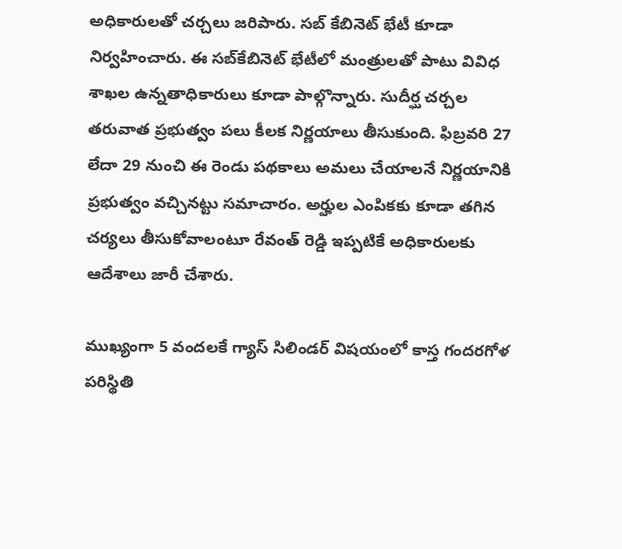అధికారులతో చర్చలు జరిపారు. సబ్‌ కేబినెట్‌ భేటీ కూడా నిర్వహించారు. ఈ సబ్‌కేబినెట్‌ భేటీలో మంత్రులతో పాటు వివిధ శాఖల ఉన్నతాధికారులు కూడా పాల్గొన్నారు. సుదీర్ఘ చర్చల తరువాత ప్రభుత్వం పలు కీలక నిర్ణయాలు తీసుకుంది. ఫిబ్రవరి 27 లేదా 29 నుంచి ఈ రెండు పథకాలు అమలు చేయాలనే నిర్ణయానికి ప్రభుత్వం వచ్చినట్టు సమాచారం. అర్హుల ఎంపికకు కూడా తగిన చర్యలు తీసుకోవాలంటూ రేవంత్‌ రెడ్డి ఇప్పటికే అధికారులకు ఆదేశాలు జారీ చేశారు.

ముఖ్యంగా 5 వందలకే గ్యాస్‌ సిలిండర్‌ విషయంలో కాస్త గందరగోళ పరిస్థితి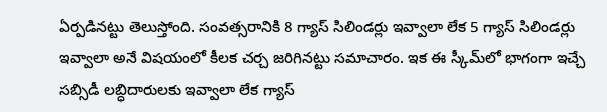ఏర్పడినట్టు తెలుస్తోంది. సంవత్సరానికి 8 గ్యాస్‌ సిలిండర్లు ఇవ్వాలా లేక 5 గ్యాస్‌ సిలిండర్లు ఇవ్వాలా అనే విషయంలో కీలక చర్చ జరిగినట్టు సమాచారం. ఇక ఈ స్కీమ్‌లో భాగంగా ఇచ్చే సబ్సిడీ లబ్ధిదారులకు ఇవ్వాలా లేక గ్యాస్‌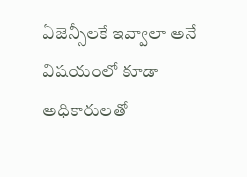ఏజెన్సీలకే ఇవ్వాలా అనే విషయంలో కూడా అధికారులతో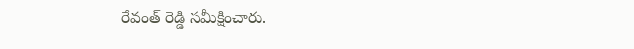రేవంత్‌ రెడ్డి సమీక్షించారు.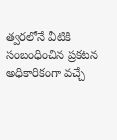త్వరలోనే వీటికి సంబంధించిన ప్రకటన అధికారికంగా వచ్చే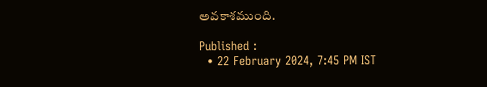అవకాశముంది.

Published :
  • 22 February 2024, 7:45 PM IST